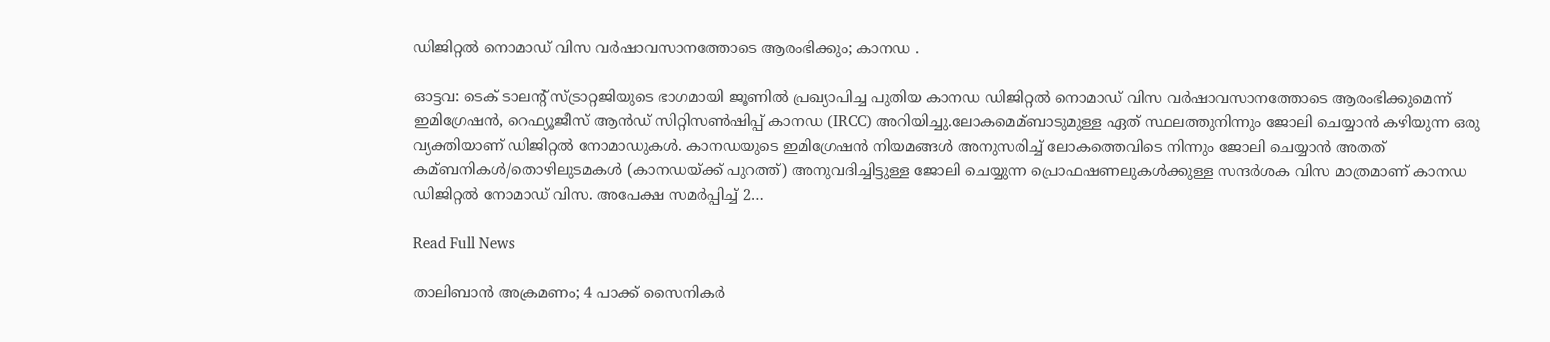ഡിജിറ്റല്‍ നൊമാഡ് വിസ വര്‍ഷാവസാനത്തോടെ ആരംഭിക്കും; കാനഡ .

ഓട്ടവ: ടെക് ടാലന്റ് സ്ട്രാറ്റജിയുടെ ഭാഗമായി ജൂണില്‍ പ്രഖ്യാപിച്ച പുതിയ കാനഡ ഡിജിറ്റല്‍ നൊമാഡ് വിസ വര്‍ഷാവസാനത്തോടെ ആരംഭിക്കുമെന്ന് ഇമിഗ്രേഷൻ, റെഫ്യൂജീസ് ആൻഡ് സിറ്റിസണ്‍ഷിപ്പ് കാനഡ (IRCC) അറിയിച്ചു.ലോകമെമ്ബാടുമുള്ള ഏത് സ്ഥലത്തുനിന്നും ജോലി ചെയ്യാൻ കഴിയുന്ന ഒരു വ്യക്തിയാണ് ഡിജിറ്റല്‍ നോമാഡുകള്‍. കാനഡയുടെ ഇമിഗ്രേഷൻ നിയമങ്ങള്‍ അനുസരിച്ച്‌ ലോകത്തെവിടെ നിന്നും ജോലി ചെയ്യാൻ അതത് കമ്ബനികള്‍/തൊഴിലുടമകള്‍ (കാനഡയ്ക്ക് പുറത്ത്) അനുവദിച്ചിട്ടുള്ള ജോലി ചെയ്യുന്ന പ്രൊഫഷണലുകള്‍ക്കുള്ള സന്ദര്‍ശക വിസ മാത്രമാണ് കാനഡ ഡിജിറ്റല്‍ നോമാഡ് വിസ. അപേക്ഷ സമര്‍പ്പിച്ച്‌ 2…

Read Full News

താലിബാൻ അക്രമണം; 4 പാക്ക് സൈനികർ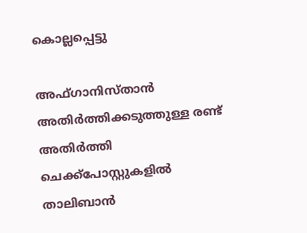കൊല്ലപ്പെട്ടു

അഫ്ഗാനിസ്താൻ അതിര്‍ത്തിക്കടുത്തുള്ള രണ്ട് അതിര്‍ത്തി ചെക്ക്‌പോസ്റ്റുകളില്‍ താലിബാൻ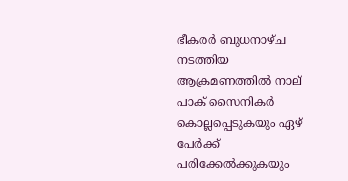ഭീകരര്‍ ബുധനാഴ്ച നടത്തിയ ആക്രമണത്തില്‍ നാല് പാക് സൈനികര്‍ കൊല്ലപ്പെടുകയും ഏഴ് പേര്‍ക്ക് പരിക്കേല്‍ക്കുകയും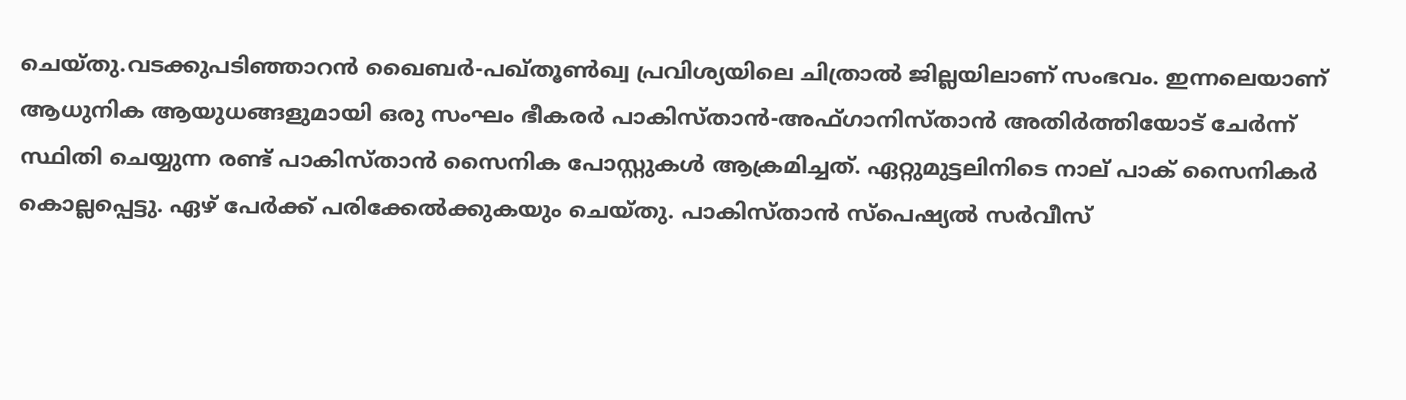ചെയ്തു.വടക്കുപടിഞ്ഞാറൻ ഖൈബര്‍-പഖ്തൂണ്‍ഖ്വ പ്രവിശ്യയിലെ ചിത്രാല്‍ ജില്ലയിലാണ് സംഭവം. ഇന്നലെയാണ് ആധുനിക ആയുധങ്ങളുമായി ഒരു സംഘം ഭീകരര്‍ പാകിസ്താൻ-അഫ്ഗാനിസ്താൻ അതിര്‍ത്തിയോട് ചേര്‍ന്ന് സ്ഥിതി ചെയ്യുന്ന രണ്ട് പാകിസ്താൻ സൈനിക പോസ്റ്റുകള്‍ ആക്രമിച്ചത്. ഏറ്റുമുട്ടലിനിടെ നാല് പാക് സൈനികര്‍ കൊല്ലപ്പെട്ടു. ഏഴ് പേര്‍ക്ക് പരിക്കേല്‍ക്കുകയും ചെയ്തു. പാകിസ്താൻ സ്‌പെഷ്യല്‍ സര്‍വീസ്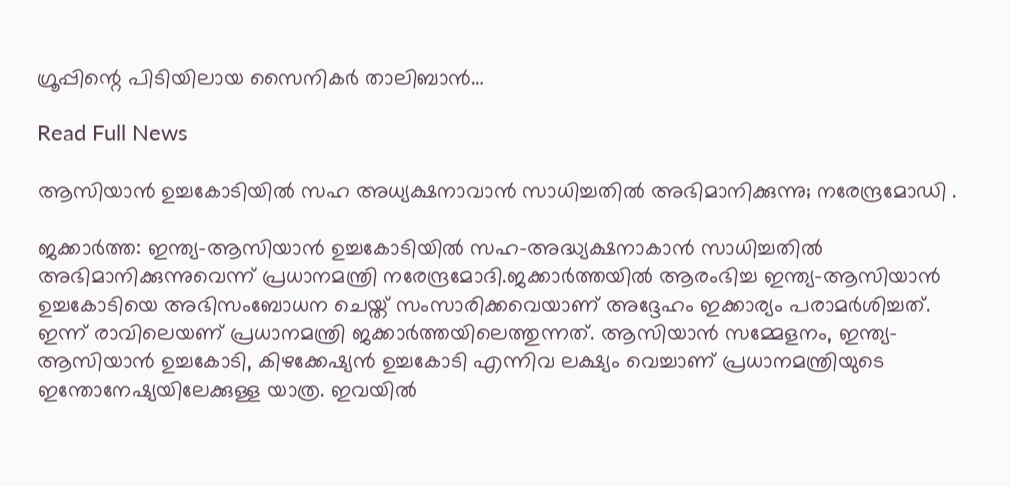ഗ്രൂപ്പിന്റെ പിടിയിലായ സൈനികര്‍ താലിബാൻ…

Read Full News

ആസിയാൻ ഉച്ചകോടിയിൽ സഹ അധ്യക്ഷനാവാൻ സാധിച്ചതിൽ അഭിമാനിക്കുന്നു; നരേന്ദ്രമോഡി .

ജക്കാര്‍ത്ത: ഇന്ത്യ-ആസിയാൻ ഉച്ചകോടിയില്‍ സഹ-അദ്ധ്യക്ഷനാകാൻ സാധിച്ചതില്‍ അഭിമാനിക്കുന്നുവെന്ന് പ്രധാനമന്ത്രി നരേന്ദ്രമോദി.ജക്കാര്‍ത്തയില്‍ ആരംഭിച്ച ഇന്ത്യ-ആസിയാൻ ഉച്ചകോടിയെ അഭിസംബോധന ചെയ്ത് സംസാരിക്കവെയാണ് അദ്ദേഹം ഇക്കാര്യം പരാമര്‍ശിച്ചത്. ഇന്ന് രാവിലെയണ് പ്രധാനമന്ത്രി ജക്കാര്‍ത്തയിലെത്തുന്നത്. ആസിയാൻ സമ്മേളനം, ഇന്ത്യ-ആസിയാൻ ഉച്ചകോടി, കിഴക്കേഷ്യൻ ഉച്ചകോടി എന്നിവ ലക്ഷ്യം വെച്ചാണ് പ്രധാനമന്ത്രിയുടെ ഇന്തോനേഷ്യയിലേക്കുള്ള യാത്ര. ഇവയില്‍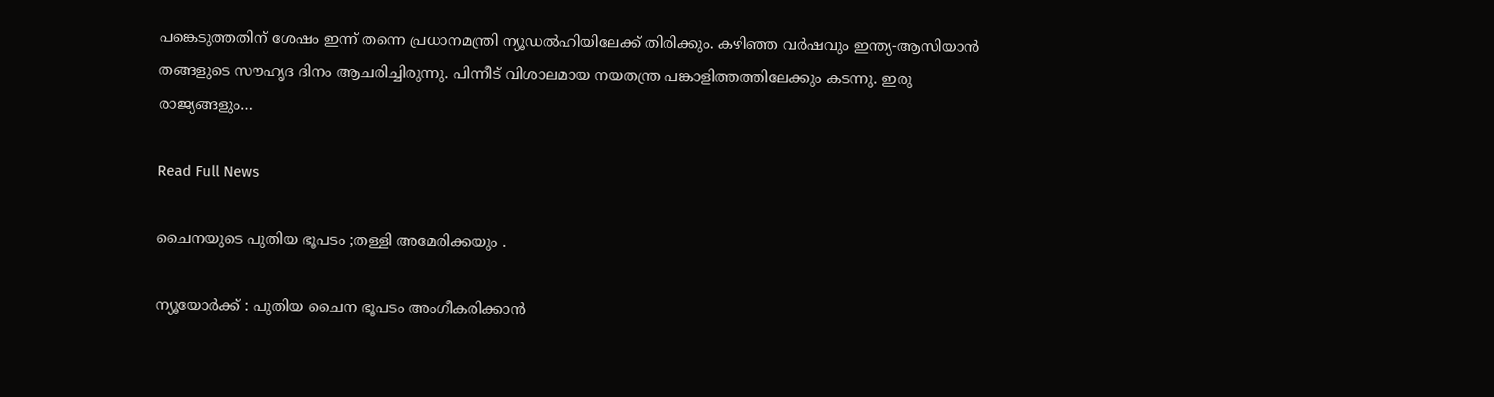പങ്കെടുത്തതിന് ശേഷം ഇന്ന് തന്നെ പ്രധാനമന്ത്രി ന്യൂഡല്‍ഹിയിലേക്ക് തിരിക്കും. കഴിഞ്ഞ വര്‍ഷവും ഇന്ത്യ-ആസിയാൻ തങ്ങളുടെ സൗഹൃദ ദിനം ആചരിച്ചിരുന്നു. പിന്നീട് വിശാലമായ നയതന്ത്ര പങ്കാളിത്തത്തിലേക്കും കടന്നു. ഇരു രാജ്യങ്ങളും…

Read Full News

ചൈനയുടെ പുതിയ ഭൂപടം ;തള്ളി അമേരിക്കയും .

ന്യൂയോർക്ക് : പുതിയ ചൈന ഭൂപടം അംഗീകരിക്കാൻ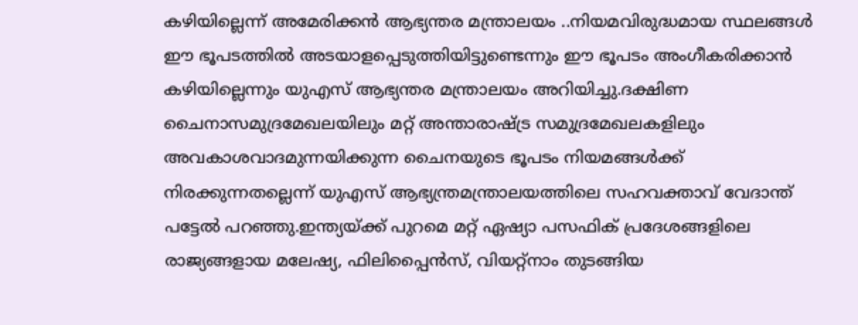കഴിയില്ലെന്ന് അമേരിക്കൻ ആഭ്യന്തര മന്ത്രാലയം ..നിയമവിരുദ്ധമായ സ്ഥലങ്ങൾ ഈ ഭൂപടത്തിൽ അടയാളപ്പെടുത്തിയിട്ടുണ്ടെന്നും ഈ ഭൂപടം അംഗീകരിക്കാൻ കഴിയില്ലെന്നും യുഎസ് ആഭ്യന്തര മന്ത്രാലയം അറിയിച്ചു.ദക്ഷിണ ചൈനാസമുദ്രമേഖലയിലും മറ്റ് അന്താരാഷ്‌ട്ര സമുദ്രമേഖലകളിലും അവകാശവാദമുന്നയിക്കുന്ന ചൈനയുടെ ഭൂപടം നിയമങ്ങള്‍ക്ക് നിരക്കുന്നതല്ലെന്ന് യുഎസ് ആഭ്യന്ത്രമന്ത്രാലയത്തിലെ‍ സഹവക്താവ് വേദാന്ത് പട്ടേല്‍ പറഞ്ഞു.ഇന്ത്യയ്‌ക്ക് പുറമെ മറ്റ് ഏഷ്യാ പസഫിക് പ്രദേശങ്ങളിലെ രാജ്യങ്ങളായ മലേഷ്യ, ഫിലിപ്പൈന്‍സ്, വിയറ്റ്നാം തുടങ്ങിയ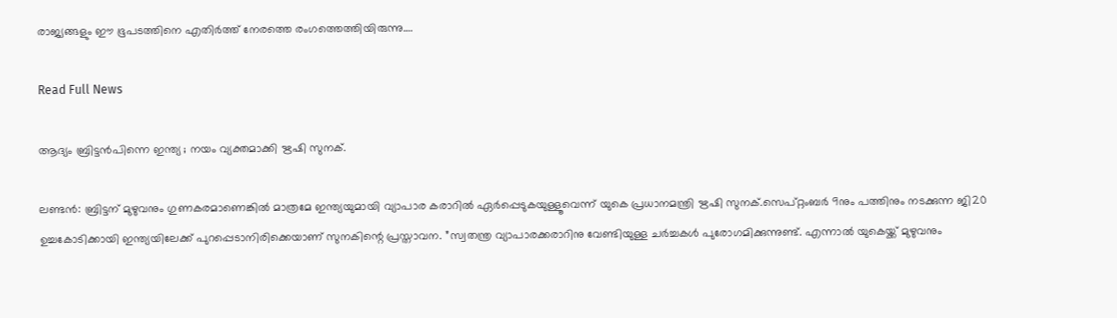രാജ്യങ്ങളും ഈ ഭൂപടത്തിനെ എതിര്‍ത്ത് നേരത്തെ രംഗത്തെത്തിയിരുന്നു….

Read Full News

ആദ്യം ബ്രിട്ടൻപിന്നെ ഇന്ത്യ ; നയം വ്യക്തമാക്കി ഋഷി സുനക്.

ലണ്ടന്‍: ബ്രിട്ടന് മുഴുവനും ഗുണകരമാണെങ്കില്‍ മാത്രമേ ഇന്ത്യയുമായി വ്യാപാര കരാറില്‍ ഏര്‍പ്പെടുകയുള്ളൂവെന്ന് യുകെ പ്രധാനമന്ത്രി ഋഷി സുനക്.സെപ്റ്റംബര്‍ 9നും പത്തിനും നടക്കുന്ന ജി20 ഉച്ചകോടിക്കായി ഇന്ത്യയിലേക്ക് പുറപ്പെടാനിരിക്കെയാണ് സുനകിന്റെ പ്രസ്താവന. ”സ്വതന്ത്ര വ്യാപാരക്കരാറിനു വേണ്ടിയുള്ള ചര്‍ച്ചകള്‍ പുരോഗമിക്കുന്നുണ്ട്. എന്നാല്‍ യുകെയ്ക്ക് മുഴുവനും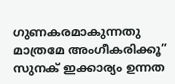ഗുണകരമാകുന്നതു മാത്രമേ അംഗീകരിക്കൂ” സുനക് ഇക്കാര്യം ഉന്നത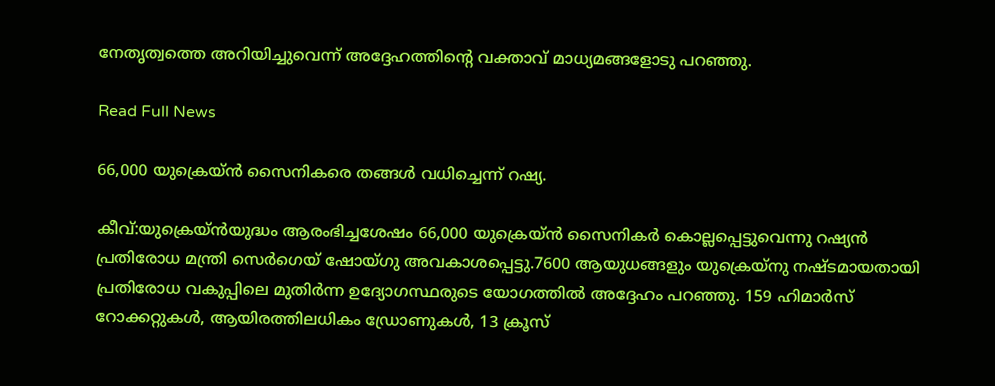നേതൃത്വത്തെ അറിയിച്ചുവെന്ന് അദ്ദേഹത്തിന്റെ വക്താവ് മാധ്യമങ്ങളോടു പറഞ്ഞു.

Read Full News

66,000 യുക്രെയ്ൻ സൈനികരെ തങ്ങൾ വധിച്ചെന്ന് റഷ്യ.

കീവ്:യുക്രെയ്ൻയുദ്ധം ആരംഭിച്ചശേഷം 66,000 യുക്രെയ്ൻ സൈനികര്‍ കൊല്ലപ്പെട്ടുവെന്നു റഷ്യൻ പ്രതിരോധ മന്ത്രി സെര്‍ഗെയ് ഷോയ്ഗു അവകാശപ്പെട്ടു.7600 ആയുധങ്ങളും യുക്രെയ്നു നഷ്ടമായതായി പ്രതിരോധ വകുപ്പിലെ മുതിര്‍ന്ന ഉദ്യോഗസ്ഥരുടെ യോഗത്തില്‍ അദ്ദേഹം പറഞ്ഞു. 159 ഹിമാര്‍സ് റോക്കറ്റുകള്‍, ആയിരത്തിലധികം ഡ്രോണുകള്‍, 13 ക്രൂസ്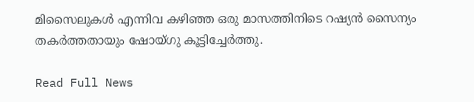മിസൈലുകള്‍ എന്നിവ കഴിഞ്ഞ ഒരു മാസത്തിനിടെ റഷ്യൻ സൈന്യം തകര്‍ത്തതായും ഷോയ്ഗു കൂട്ടിച്ചേര്‍ത്തു.

Read Full News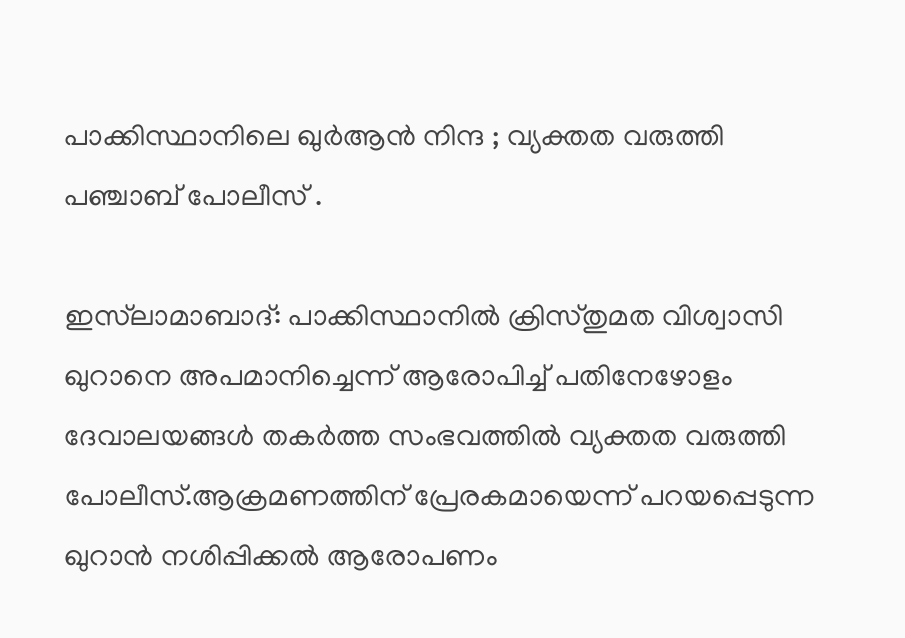പാക്കിസ്ഥാനിലെ ഖുർആൻ നിന്ദ ; വ്യക്തത വരുത്തി പഞ്ചാബ് പോലീസ് .

ഇസ്‌ലാമാബാദ്: പാക്കിസ്ഥാനില്‍ ക്രിസ്തുമത വിശ്വാസി ഖുറാനെ അപമാനിച്ചെന്ന് ആരോപിച്ച്‌ പതിനേ‌ഴോളം ദേവാലയങ്ങള്‍ തകര്‍ത്ത സംഭവത്തില്‍ വ്യക്തത വരുത്തി പോലീസ്.ആക്രമണത്തിന് പ്രേരകമായെന്ന് പറയപ്പെടുന്ന ഖുറാൻ നശിപ്പിക്കല്‍ ആരോപണം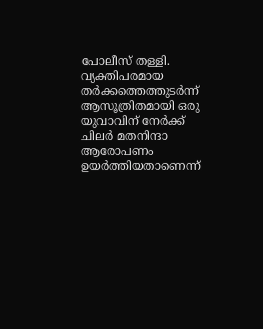പോലീസ് തള്ളി. വ്യക്തിപരമായ തര്‍ക്കത്തെത്തുടര്‍ന്ന് ആസൂത്രിതമായി ഒരു യുവാവിന് നേര്‍ക്ക് ചിലര്‍ മതനിന്ദാ ആരോപണം ഉയര്‍ത്തിയതാണെന്ന്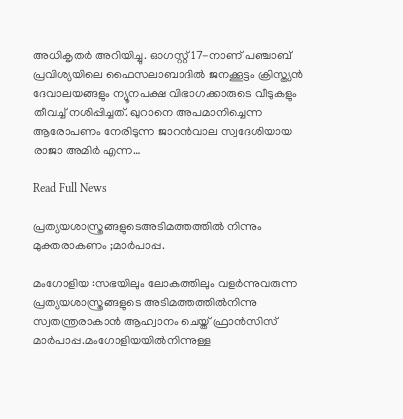അധികൃതര്‍ അറിയിച്ചു. ഓഗസ്റ്റ് 17-നാണ് പഞ്ചാബ് പ്രവിശ്യയിലെ ഫൈസലാബാദില്‍ ജനക്കൂട്ടം ക്രിസ്ത്യൻ ദേവാലയങ്ങളും ന്യൂനപക്ഷ വിഭാഗക്കാരുടെ വീടുകളും തീവച്ച്‌ നശിപ്പിച്ചത്. ഖുറാനെ അപമാനിച്ചെന്ന ആരോപണം നേരിടുന്ന ജാറൻവാല സ്വദേശിയായ രാജാ അമിര്‍ എന്ന…

Read Full News

പ്രത്യയശാസ്ത്രങ്ങളുടെഅടിമത്തത്തിൽ നിന്നും മുക്തരാകണം ;മാർപാപ്പ.

മംഗോളിയ :സഭയിലും ലോകത്തിലും വളര്‍ന്നുവരുന്ന പ്രത്യയശാസ്ത്രങ്ങളുടെ അടിമത്തത്തില്‍നിന്നു സ്വതന്ത്രരാകാൻ ആഹ്വാനം ചെയ്ത് ഫ്രാൻസിസ് മാര്‍പാപ്പ.മംഗോളിയയില്‍നിന്നുള്ള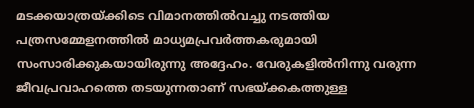മടക്കയാത്രയ്ക്കിടെ വിമാനത്തില്‍വച്ചു നടത്തിയ പത്രസമ്മേളനത്തില്‍ മാധ്യമപ്രവര്‍ത്തകരുമായി സംസാരിക്കുകയായിരുന്നു അദ്ദേഹം. വേരുകളില്‍നിന്നു വരുന്ന ജീവപ്രവാഹത്തെ തടയുന്നതാണ് സഭയ്ക്കകത്തുള്ള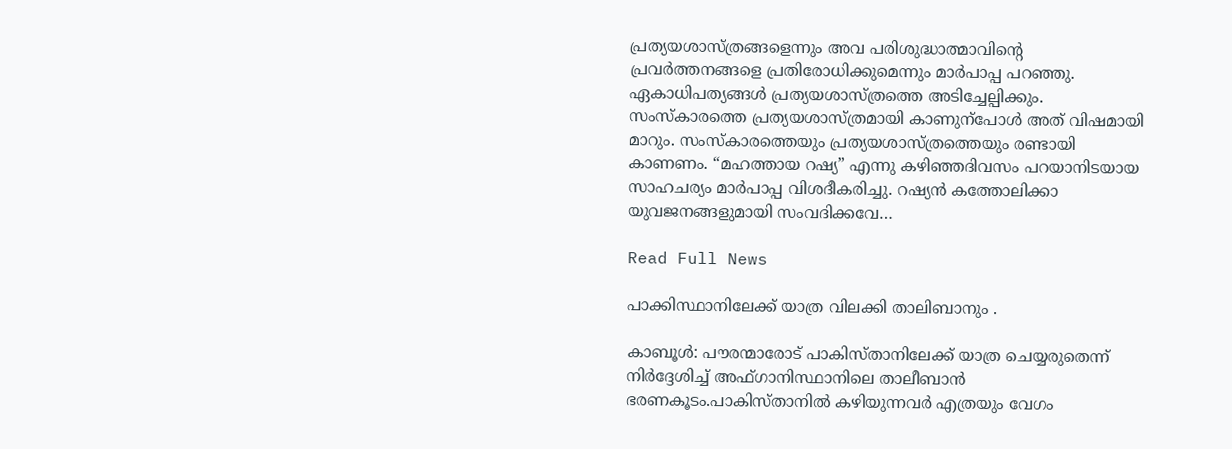പ്രത്യയശാസ്ത്രങ്ങളെന്നും അവ പരിശുദ്ധാത്മാവിന്‍റെ പ്രവര്‍ത്തനങ്ങളെ പ്രതിരോധിക്കുമെന്നും മാര്‍പാപ്പ പറഞ്ഞു. ഏകാധിപത്യങ്ങള്‍ പ്രത്യയശാസ്ത്രത്തെ അടിച്ചേല്പിക്കും. സംസ്കാരത്തെ പ്രത്യയശാസ്ത്രമായി കാണുന്പോള്‍ അത് വിഷമായി മാറും. സംസ്കാരത്തെയും പ്രത്യയശാസ്ത്രത്തെയും രണ്ടായി കാണണം. “മഹത്തായ റഷ്യ” എന്നു കഴിഞ്ഞദിവസം പറയാനിടയായ സാഹചര്യം മാര്‍പാപ്പ വിശദീകരിച്ചു. റഷ്യൻ കത്തോലിക്കാ യുവജനങ്ങളുമായി സംവദിക്കവേ…

Read Full News

പാക്കിസ്ഥാനിലേക്ക് യാത്ര വിലക്കി താലിബാനും .

കാബൂള്‍: പൗരന്മാരോട് പാകിസ്താനിലേക്ക് യാത്ര ചെയ്യരുതെന്ന് നിര്‍ദ്ദേശിച്ച്‌ അഫ്ഗാനിസ്ഥാനിലെ താലീബാൻ ഭരണകൂടം.പാകിസ്താനില്‍ കഴിയുന്നവര്‍ എത്രയും വേഗം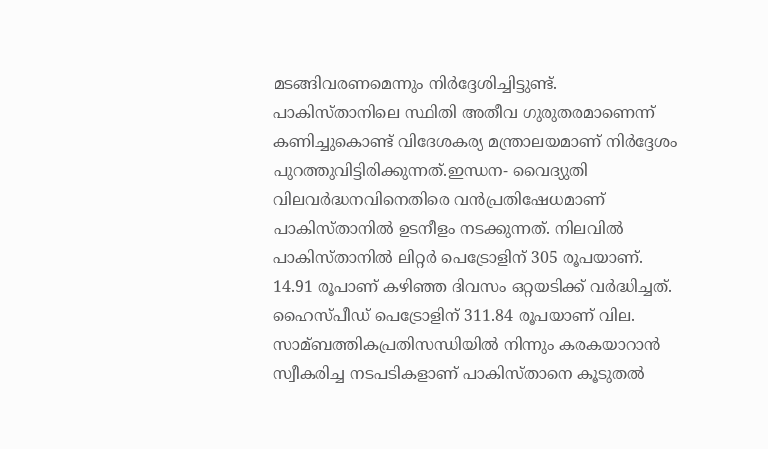മടങ്ങിവരണമെന്നും നിര്‍ദ്ദേശിച്ചിട്ടുണ്ട്. പാകിസ്താനിലെ സ്ഥിതി അതീവ ഗുരുതരമാണെന്ന് കണിച്ചുകൊണ്ട് വിദേശകര്യ മന്ത്രാലയമാണ് നിര്‍ദ്ദേശം പുറത്തുവിട്ടിരിക്കുന്നത്.ഇന്ധന- വൈദ്യുതി വിലവര്‍ദ്ധനവിനെതിരെ വൻപ്രതിഷേധമാണ് പാകിസ്താനില്‍ ഉടനീളം നടക്കുന്നത്. നിലവില്‍ പാകിസ്താനില്‍ ലിറ്റര്‍ പെട്രോളിന് 305 രൂപയാണ്. 14.91 രൂപാണ് കഴിഞ്ഞ ദിവസം ഒറ്റയടിക്ക് വര്‍ദ്ധിച്ചത്. ഹൈസ്പീഡ് പെട്രോളിന് 311.84 രൂപയാണ് വില. സാമ്ബത്തികപ്രതിസന്ധിയില്‍ നിന്നും കരകയാറാൻ സ്വീകരിച്ച നടപടികളാണ് പാകിസ്താനെ കൂടുതല്‍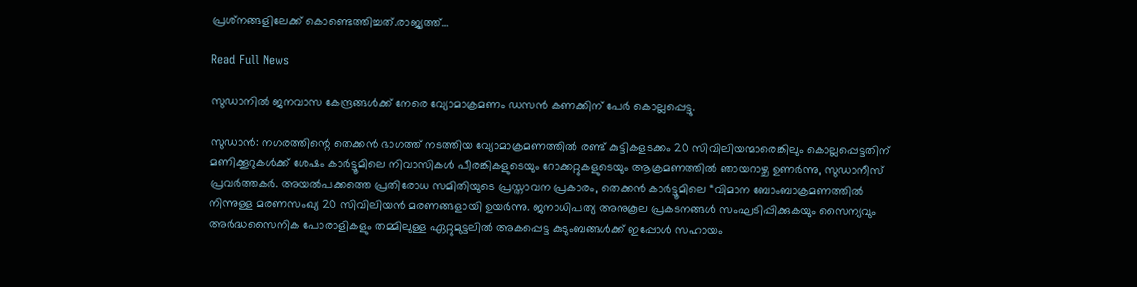പ്രശ്‌നങ്ങളിലേക്ക് കൊണ്ടെത്തിച്ചത്.രാജ്യത്ത്…

Read Full News

സുഡാനിൽ ജനവാസ കേന്ദ്രങ്ങൾക്ക് നേരെ വ്യോമാക്രമണം ഡസൻ കണക്കിന് പേർ കൊല്ലപ്പെട്ടു.

സുഡാൻ: നഗരത്തിന്റെ തെക്കൻ ഭാഗത്ത് നടത്തിയ വ്യോമാക്രമണത്തിൽ രണ്ട് കുട്ടികളടക്കം 20 സിവിലിയന്മാരെങ്കിലും കൊല്ലപ്പെട്ടതിന് മണിക്കൂറുകൾക്ക് ശേഷം കാർട്ടൂമിലെ നിവാസികൾ പീരങ്കികളുടെയും റോക്കറ്റുകളുടെയും ആക്രമണത്തിൽ ഞായറാഴ്ച ഉണർന്നു, സുഡാനീസ് പ്രവർത്തകർ. അയൽപക്കത്തെ പ്രതിരോധ സമിതിയുടെ പ്രസ്താവന പ്രകാരം, തെക്കൻ കാർട്ടൂമിലെ “വിമാന ബോംബാക്രമണത്തിൽ നിന്നുള്ള മരണസംഖ്യ 20 സിവിലിയൻ മരണങ്ങളായി ഉയർന്നു. ജനാധിപത്യ അനുകൂല പ്രകടനങ്ങൾ സംഘടിപ്പിക്കുകയും സൈന്യവും അർദ്ധസൈനിക പോരാളികളും തമ്മിലുള്ള ഏറ്റുമുട്ടലിൽ അകപ്പെട്ട കുടുംബങ്ങൾക്ക് ഇപ്പോൾ സഹായം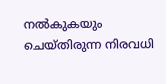നൽകുകയും ചെയ്തിരുന്ന നിരവധി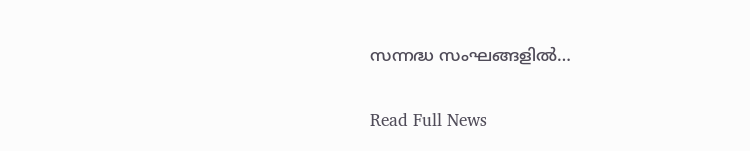സന്നദ്ധ സംഘങ്ങളിൽ…

Read Full News